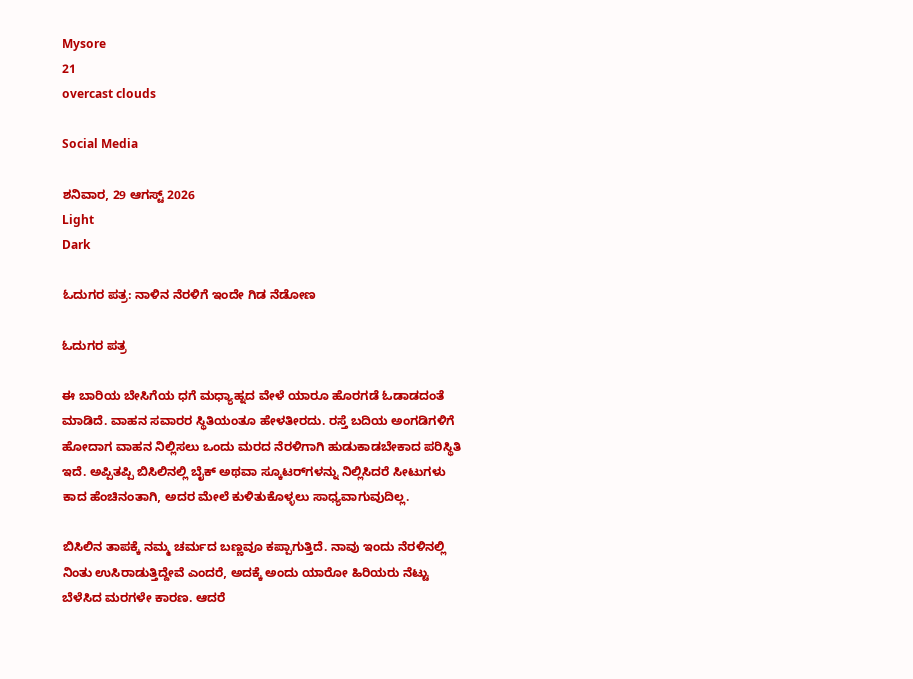Mysore
21
overcast clouds

Social Media

ಶನಿವಾರ, 29 ಆಗಸ್ಟ್ 2026
Light
Dark

ಓದುಗರ ಪತ್ರ: ನಾಳಿನ ನೆರಳಿಗೆ ಇಂದೇ ಗಿಡ ನೆಡೋಣ

ಓದುಗರ ಪತ್ರ

ಈ ಬಾರಿಯ ಬೇಸಿಗೆಯ ಧಗೆ ಮಧ್ಯಾಹ್ನದ ವೇಳೆ ಯಾರೂ ಹೊರಗಡೆ ಓಡಾಡದಂತೆ ಮಾಡಿದೆ. ವಾಹನ ಸವಾರರ ಸ್ಥಿತಿಯಂತೂ ಹೇಳತೀರದು. ರಸ್ತೆ ಬದಿಯ ಅಂಗಡಿಗಳಿಗೆ ಹೋದಾಗ ವಾಹನ ನಿಲ್ಲಿಸಲು ಒಂದು ಮರದ ನೆರಳಿಗಾಗಿ ಹುಡುಕಾಡಬೇಕಾದ ಪರಿಸ್ಥಿತಿ ಇದೆ. ಅಪ್ಪಿತಪ್ಪಿ ಬಿಸಿಲಿನಲ್ಲಿ ಬೈಕ್ ಅಥವಾ ಸ್ಕೂಟರ್‌ಗಳನ್ನು ನಿಲ್ಲಿಸಿದರೆ ಸೀಟುಗಳು ಕಾದ ಹೆಂಚಿನಂತಾಗಿ, ಅದರ ಮೇಲೆ ಕುಳಿತುಕೊಳ್ಳಲು ಸಾಧ್ಯವಾಗುವುದಿಲ್ಲ.

ಬಿಸಿಲಿನ ತಾಪಕ್ಕೆ ನಮ್ಮ ಚರ್ಮದ ಬಣ್ಣವೂ ಕಪ್ಪಾಗುತ್ತಿದೆ. ನಾವು ಇಂದು ನೆರಳಿನಲ್ಲಿ ನಿಂತು ಉಸಿರಾಡುತ್ತಿದ್ದೇವೆ ಎಂದರೆ, ಅದಕ್ಕೆ ಅಂದು ಯಾರೋ ಹಿರಿಯರು ನೆಟ್ಟು ಬೆಳೆಸಿದ ಮರಗಳೇ ಕಾರಣ. ಆದರೆ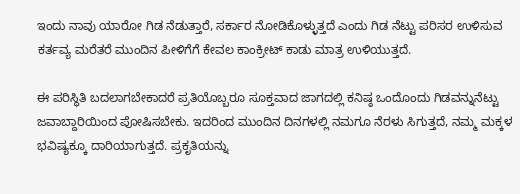ಇಂದು ನಾವು ಯಾರೋ ಗಿಡ ನೆಡುತ್ತಾರೆ, ಸರ್ಕಾರ ನೋಡಿಕೊಳ್ಳುತ್ತದೆ ಎಂದು ಗಿಡ ನೆಟ್ಟು ಪರಿಸರ ಉಳಿಸುವ ಕರ್ತವ್ಯ ಮರೆತರೆ ಮುಂದಿನ ಪೀಳಿಗೆಗೆ ಕೇವಲ ಕಾಂಕ್ರೀಟ್ ಕಾಡು ಮಾತ್ರ ಉಳಿಯುತ್ತದೆ.

ಈ ಪರಿಸ್ಥಿತಿ ಬದಲಾಗಬೇಕಾದರೆ ಪ್ರತಿಯೊಬ್ಬರೂ ಸೂಕ್ತವಾದ ಜಾಗದಲ್ಲಿ ಕನಿಷ್ಠ ಒಂದೊಂದು ಗಿಡವನ್ನುನೆಟ್ಟು ಜವಾಬ್ದಾರಿಯಿಂದ ಪೋಷಿಸಬೇಕು. ಇದರಿಂದ ಮುಂದಿನ ದಿನಗಳಲ್ಲಿ ನಮಗೂ ನೆರಳು ಸಿಗುತ್ತದೆ, ನಮ್ಮ ಮಕ್ಕಳ ಭವಿಷ್ಯಕ್ಕೂ ದಾರಿಯಾಗುತ್ತದೆ. ಪ್ರಕೃತಿಯನ್ನು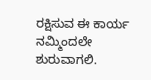ರಕ್ಷಿಸುವ ಈ ಕಾರ್ಯ ನಮ್ಮಿಂದಲೇ ಶುರುವಾಗಲಿ.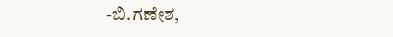-ಬಿ.ಗಣೇಶ,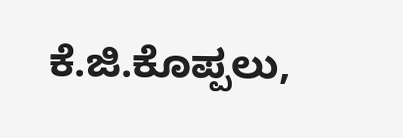ಕೆ.ಜಿ.ಕೊಪ್ಪಲು,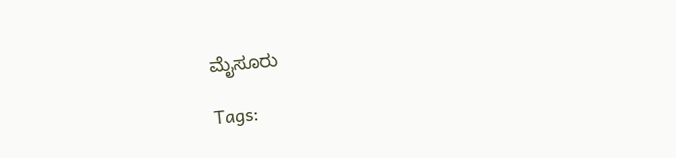ಮೈಸೂರು

Tags: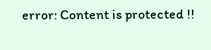error: Content is protected !!